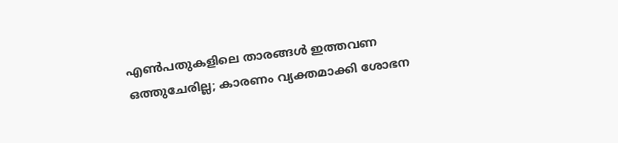എണ്‍പതുകളിലെ താരങ്ങള്‍ ഇത്തവണ ഒത്തുചേരില്ല; കാരണം വ്യക്തമാക്കി ശോഭന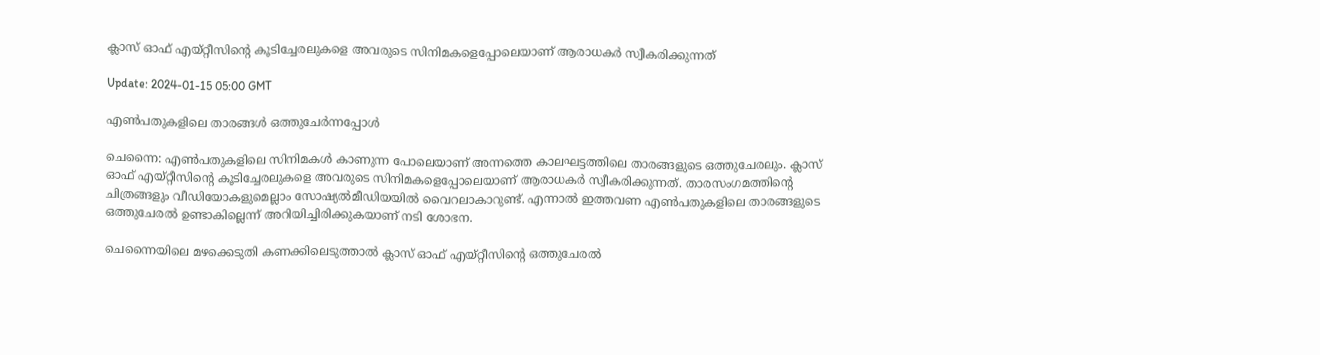ക്ലാസ് ഓഫ് എയ്റ്റീസിന്‍റെ കൂടിച്ചേരലുകളെ അവരുടെ സിനിമകളെപ്പോലെയാണ് ആരാധകര്‍ സ്വീകരിക്കുന്നത്

Update: 2024-01-15 05:00 GMT

എണ്‍പതുകളിലെ താരങ്ങള്‍ ഒത്തുചേര്‍ന്നപ്പോള്‍

ചെന്നൈ: എണ്‍പതുകളിലെ സിനിമകള്‍ കാണുന്ന പോലെയാണ് അന്നത്തെ കാലഘട്ടത്തിലെ താരങ്ങളുടെ ഒത്തുചേരലും. ക്ലാസ് ഓഫ് എയ്റ്റീസിന്‍റെ കൂടിച്ചേരലുകളെ അവരുടെ സിനിമകളെപ്പോലെയാണ് ആരാധകര്‍ സ്വീകരിക്കുന്നത്. താരസംഗമത്തിന്‍റെ ചിത്രങ്ങളും വീഡിയോകളുമെല്ലാം സോഷ്യല്‍മീഡിയയില്‍ വൈറലാകാറുണ്ട്. എന്നാല്‍ ഇത്തവണ എണ്‍പതുകളിലെ താരങ്ങളുടെ ഒത്തുചേരല്‍ ഉണ്ടാകില്ലെന്ന് അറിയിച്ചിരിക്കുകയാണ് നടി ശോഭന.

ചെന്നൈയിലെ മഴക്കെടുതി കണക്കിലെടുത്താല്‍ ക്ലാസ് ഓഫ് എയ്റ്റീസിന്‍റെ ഒത്തുചേരല്‍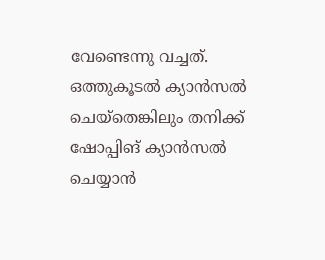വേണ്ടെന്നു വച്ചത്. ഒത്തുകൂടല്‍ ക്യാന്‍സല്‍ ചെയ്‌തെങ്കിലും തനിക്ക് ഷോപ്പിങ് ക്യാന്‍സല്‍ ചെയ്യാന്‍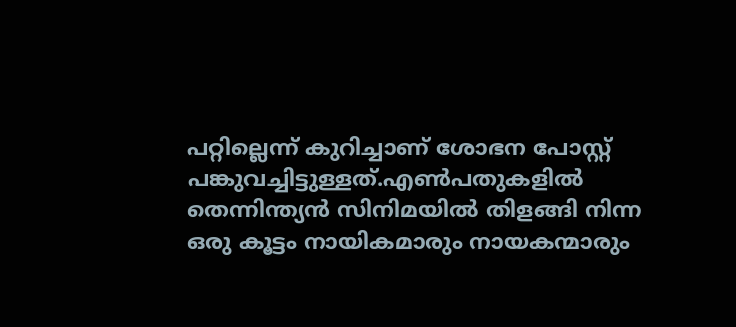പറ്റില്ലെന്ന് കുറിച്ചാണ് ശോഭന പോസ്റ്റ് പങ്കുവച്ചിട്ടുള്ളത്.എണ്‍പതുകളില്‍ തെന്നിന്ത്യന്‍ സിനിമയില്‍ തിളങ്ങി നിന്ന ഒരു കൂട്ടം നായികമാരും നായകന്മാരും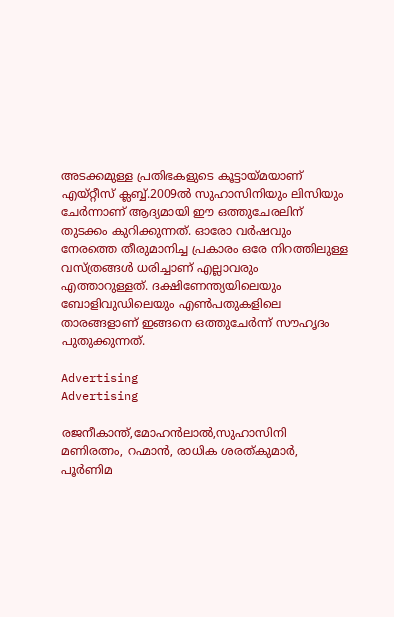അടക്കമുള്ള പ്രതിഭകളുടെ കൂട്ടായ്മയാണ് എയ്റ്റീസ് ക്ലബ്ബ്.2009ൽ സുഹാസിനിയും ലിസിയും ചേർന്നാണ് ആദ്യമായി ഈ ഒത്തുചേരലിന് തുടക്കം കുറിക്കുന്നത്. ഓരോ വർഷവും നേരത്തെ തീരുമാനിച്ച പ്രകാരം ഒരേ നിറത്തിലുള്ള വസ്ത്രങ്ങള്‍ ധരിച്ചാണ് എല്ലാവരും എത്താറുള്ളത്. ദക്ഷിണേന്ത്യയിലെയും ബോളിവുഡിലെയും എണ്‍പതുകളിലെ താരങ്ങളാണ് ഇങ്ങനെ ഒത്തുചേര്‍ന്ന് സൗഹൃദം പുതുക്കുന്നത്.

Advertising
Advertising

രജനീകാന്ത്,മോഹന്‍ലാല്‍,സുഹാസിനി മണിരത്നം, റഹ്മാൻ, രാധിക ശരത്കുമാർ, പൂർണിമ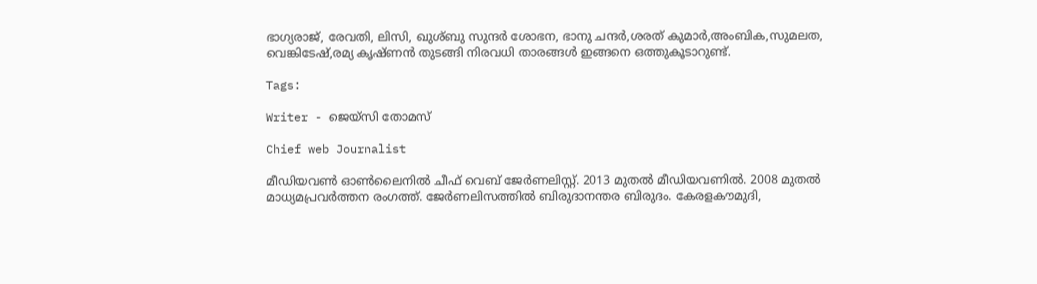ഭാഗ്യരാജ്, രേവതി, ലിസി, ഖുശ്ബു സുന്ദർ ശോഭന, ഭാനു ചന്ദർ,ശരത് കുമാര്‍,അംബിക,സുമലത, വെങ്കിടേഷ്,രമ്യ കൃഷ്ണന്‍ തുടങ്ങി നിരവധി താരങ്ങള്‍ ഇങ്ങനെ ഒത്തുകൂടാറുണ്ട്.

Tags:

Writer - ജെയ്സി തോമസ്

Chief web Journalist

മീഡിയവൺ ഓൺലൈനിൽ ചീഫ് വെബ് ജേർണലിസ്റ്റ്. 2013 മുതൽ മീഡിയവണിൽ. 2008 മുതൽ മാധ്യമപ്രവർത്തന രംഗത്ത്. ജേർണലിസത്തിൽ ബിരുദാനന്തര ബിരുദം. കേരളകൗമുദി,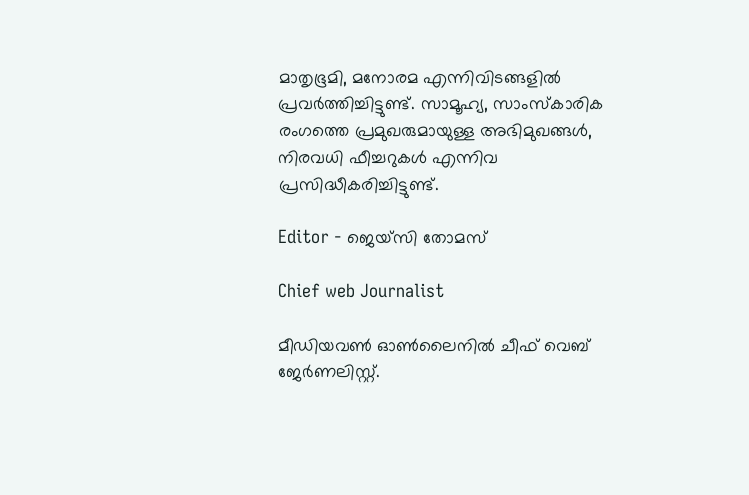മാതൃഭൂമി, മനോരമ എന്നിവിടങ്ങളിൽ പ്രവർത്തിച്ചിട്ടുണ്ട്. സാമൂഹ്യ, സാംസ്‌കാരിക രംഗത്തെ പ്രമുഖരുമായുള്ള അഭിമുഖങ്ങൾ, നിരവധി ഫീച്ചറുകൾ എന്നിവ പ്രസിദ്ധീകരിച്ചിട്ടുണ്ട്.

Editor - ജെയ്സി തോമസ്

Chief web Journalist

മീഡിയവൺ ഓൺലൈനിൽ ചീഫ് വെബ് ജേർണലിസ്റ്റ്.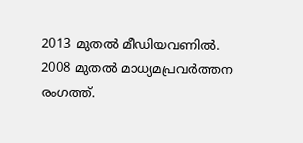2013 മുതൽ മീഡിയവണിൽ. 2008 മുതൽ മാധ്യമപ്രവർത്തന രംഗത്ത്.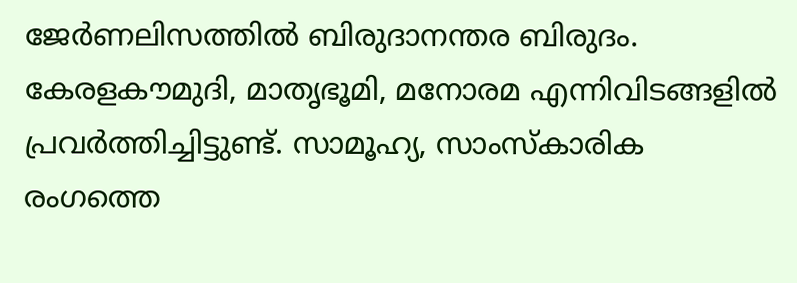ജേർണലിസത്തിൽ ബിരുദാനന്തര ബിരുദം. കേരളകൗമുദി, മാതൃഭൂമി, മനോരമ എന്നിവിടങ്ങളിൽ പ്രവർത്തിച്ചിട്ടുണ്ട്. സാമൂഹ്യ, സാംസ്‌കാരിക രംഗത്തെ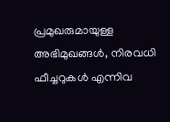പ്രമുഖരുമായുള്ള അഭിമുഖങ്ങൾ, നിരവധി ഫീച്ചറുകൾ എന്നിവ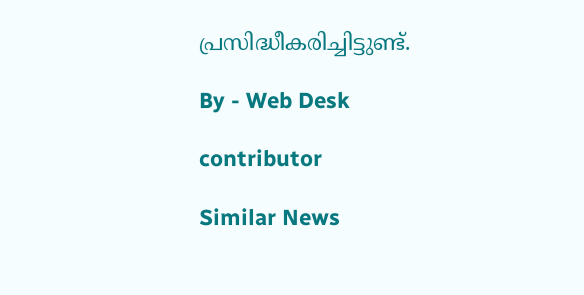പ്രസിദ്ധീകരിച്ചിട്ടുണ്ട്.

By - Web Desk

contributor

Similar News